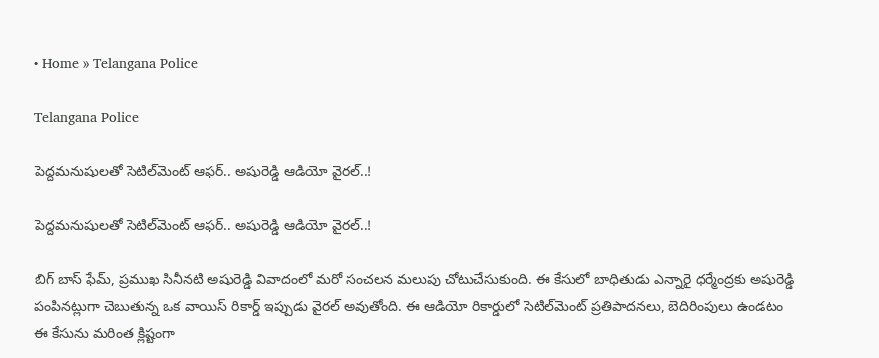• Home » Telangana Police

Telangana Police

పెద్దమనుషులతో సెటిల్‌మెంట్ ఆఫర్.. అషురెడ్డి ఆడియో వైరల్..!

పెద్దమనుషులతో సెటిల్‌మెంట్ ఆఫర్.. అషురెడ్డి ఆడియో వైరల్..!

బిగ్ బాస్ ఫేమ్, ప్రముఖ సినీనటి అషురెడ్డి వివాదంలో మరో సంచలన మలుపు చోటుచేసుకుంది. ఈ కేసులో బాధితుడు ఎన్నారై ధర్మేంద్రకు అషురెడ్డి పంపినట్లుగా చెబుతున్న ఒక వాయిస్ రికార్డ్ ఇప్పుడు వైరల్ అవుతోంది. ఈ ఆడియో రికార్డులో సెటిల్‌మెంట్ ప్రతిపాదనలు, బెదిరింపులు ఉండటం ఈ కేసును మరింత క్లిష్టంగా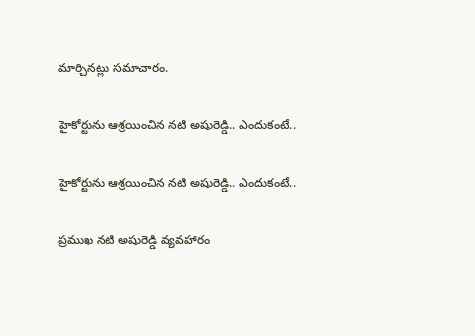మార్చినట్లు సమాచారం.

హైకోర్టును ఆశ్రయించిన నటి అషురెడ్డి.. ఎందుకంటే..

హైకోర్టును ఆశ్రయించిన నటి అషురెడ్డి.. ఎందుకంటే..

ప్రముఖ నటి అషురెడ్డి వ్యవహారం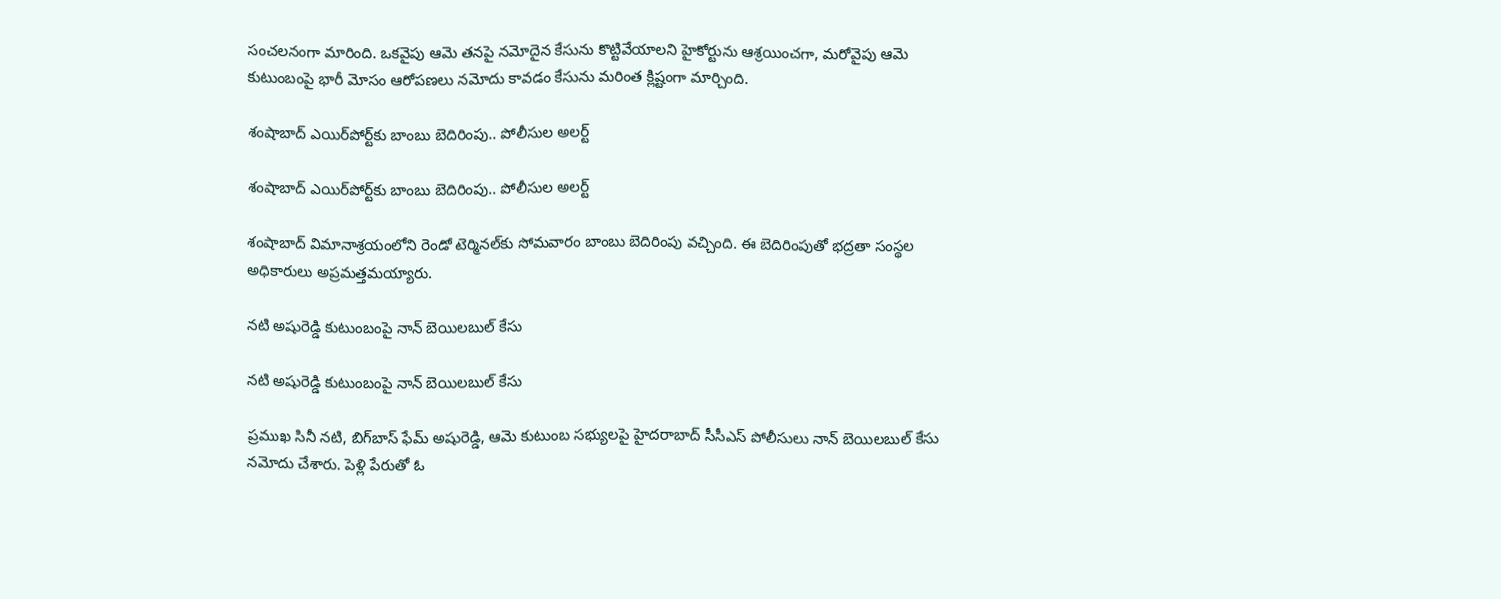సంచలనంగా మారింది. ఒకవైపు ఆమె తనపై నమోదైన కేసును కొట్టివేయాలని హైకోర్టును ఆశ్రయించగా, మరోవైపు ఆమె కుటుంబంపై భారీ మోసం ఆరోపణలు నమోదు కావడం కేసును మరింత క్లిష్టంగా మార్చింది.

శంషాబాద్ ఎయిర్‌పోర్ట్‌కు బాంబు బెదిరింపు.. పోలీసుల అలర్ట్

శంషాబాద్ ఎయిర్‌పోర్ట్‌కు బాంబు బెదిరింపు.. పోలీసుల అలర్ట్

శంషాబాద్ విమానాశ్రయంలోని రెండో టెర్మినల్‌కు సోమవారం బాంబు బెదిరింపు వచ్చింది. ఈ బెదిరింపుతో భద్రతా సంస్థల అధికారులు అప్రమత్తమయ్యారు.

నటి అషురెడ్డి కుటుంబంపై నాన్ బెయిలబుల్ కేసు

నటి అషురెడ్డి కుటుంబంపై నాన్ బెయిలబుల్ కేసు

ప్రముఖ సినీ నటి, బిగ్‌బాస్ ఫేమ్ అషురెడ్డి, ఆమె కుటుంబ సభ్యులపై హైదరాబాద్ సీసీఎస్ పోలీసులు నాన్ బెయిలబుల్ కేసు నమోదు చేశారు. పెళ్లి పేరుతో ఓ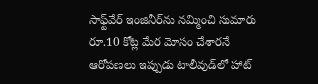సాఫ్ట్‌వేర్ ఇంజినీర్‌ను నమ్మించి సుమారు రూ.10 కోట్ల మేర మోసం చేశారనే ఆరోపణలు ఇప్పుడు టాలీవుడ్‌లో హాట్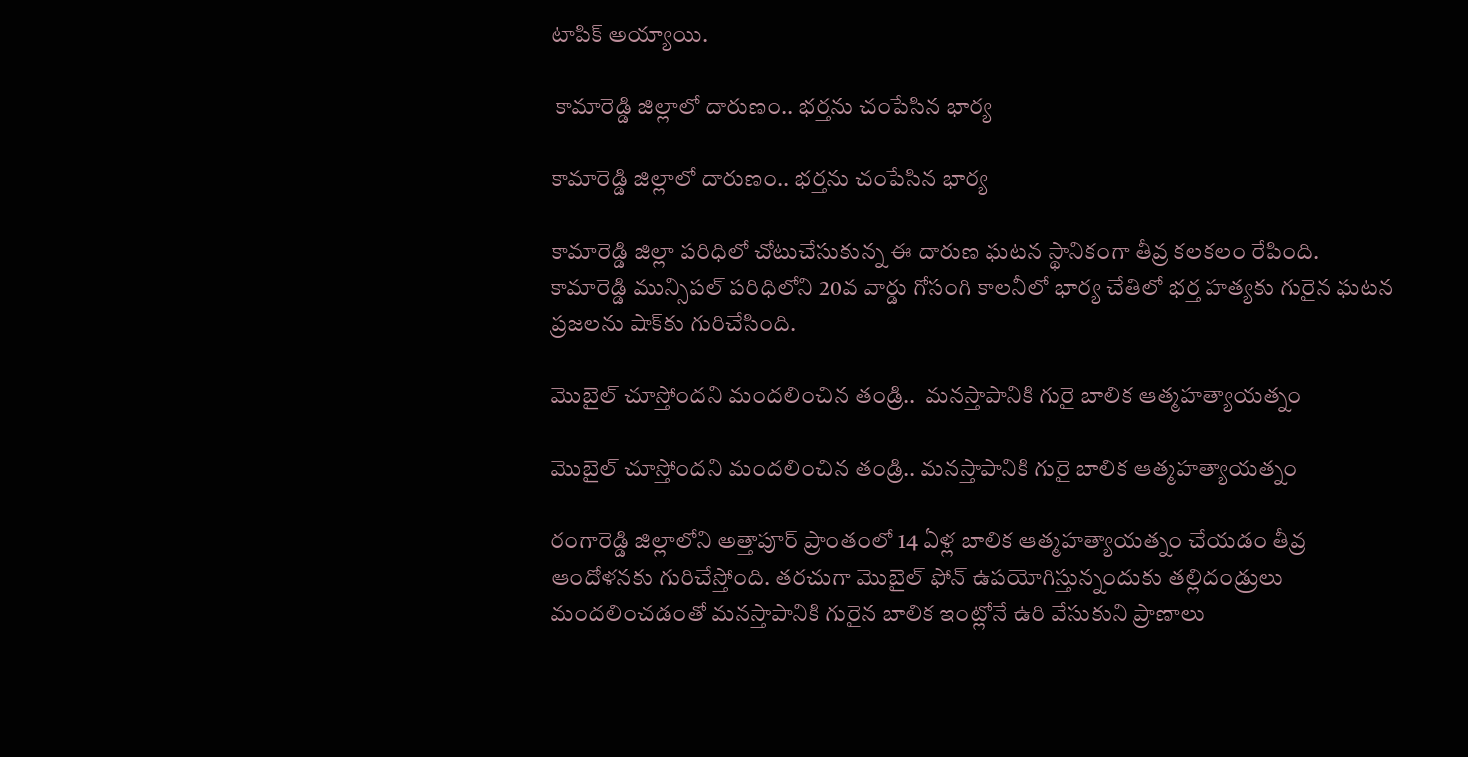టాపిక్ అయ్యాయి.

 కామారెడ్డి జిల్లాలో దారుణం.. భర్తను చంపేసిన భార్య

కామారెడ్డి జిల్లాలో దారుణం.. భర్తను చంపేసిన భార్య

కామారెడ్డి జిల్లా పరిధిలో చోటుచేసుకున్న ఈ దారుణ ఘటన స్థానికంగా తీవ్ర కలకలం రేపింది. కామారెడ్డి మున్సిపల్ పరిధిలోని 20వ వార్డు గోసంగి కాలనీలో భార్య చేతిలో భర్త హత్యకు గురైన ఘటన ప్రజలను షాక్‌కు గురిచేసింది.

మొబైల్ చూస్తోందని మందలించిన తండ్రి..  మనస్తాపానికి గురై బాలిక ఆత్మహత్యాయత్నం

మొబైల్ చూస్తోందని మందలించిన తండ్రి.. మనస్తాపానికి గురై బాలిక ఆత్మహత్యాయత్నం

రంగారెడ్డి జిల్లాలోని అత్తాపూర్ ప్రాంతంలో 14 ఏళ్ల బాలిక ఆత్మహత్యాయత్నం చేయడం తీవ్ర ఆందోళనకు గురిచేస్తోంది. తరచుగా మొబైల్ ఫోన్ ఉపయోగిస్తున్నందుకు తల్లిదండ్రులు మందలించడంతో మనస్తాపానికి గురైన బాలిక ఇంట్లోనే ఉరి వేసుకుని ప్రాణాలు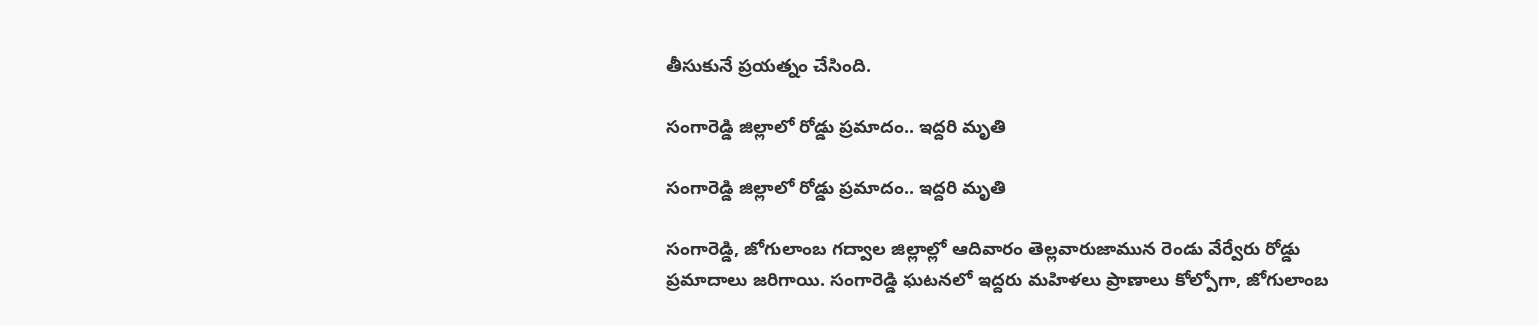తీసుకునే ప్రయత్నం చేసింది.

సంగారెడ్డి జిల్లాలో రోడ్డు ప్రమాదం.. ఇద్దరి మృతి

సంగారెడ్డి జిల్లాలో రోడ్డు ప్రమాదం.. ఇద్దరి మృతి

సంగారెడ్డి, జోగులాంబ గద్వాల జిల్లాల్లో ఆదివారం తెల్లవారుజామున రెండు వేర్వేరు రోడ్డు ప్రమాదాలు జరిగాయి. సంగారెడ్డి ఘటనలో ఇద్దరు మహిళలు ప్రాణాలు కోల్పోగా, జోగులాంబ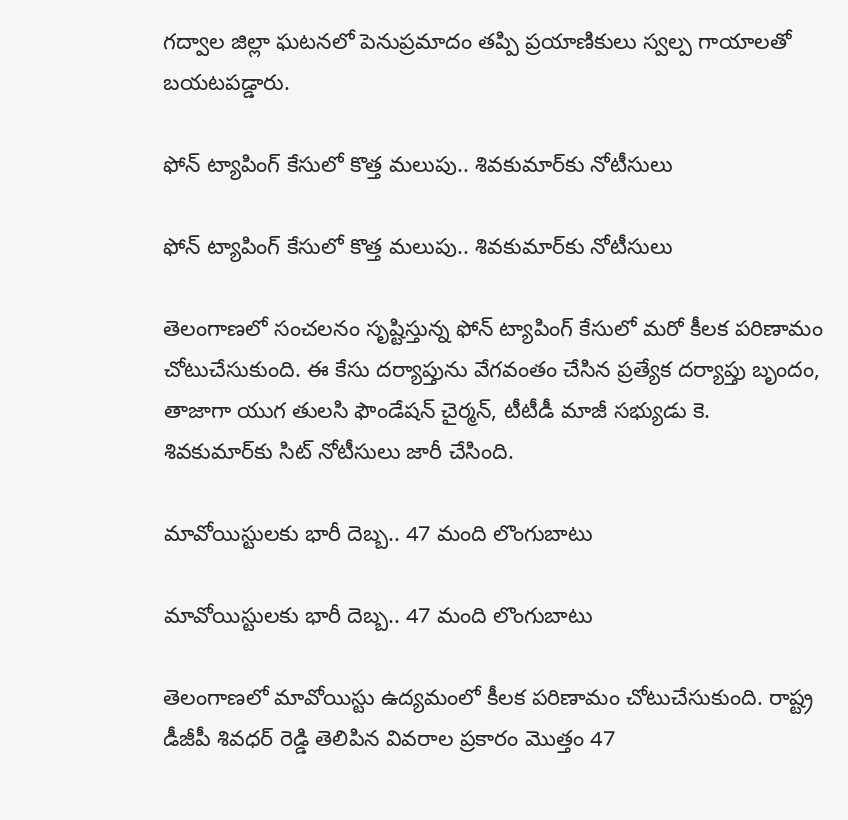గద్వాల జిల్లా ఘటనలో పెనుప్రమాదం తప్పి ప్రయాణికులు స్వల్ప గాయాలతో బయటపడ్డారు.

ఫోన్ ట్యాపింగ్ కేసులో కొత్త మలుపు.. శివకుమార్‌కు నోటీసులు

ఫోన్ ట్యాపింగ్ కేసులో కొత్త మలుపు.. శివకుమార్‌కు నోటీసులు

తెలంగాణలో సంచలనం సృష్టిస్తున్న ఫోన్ ట్యాపింగ్ కేసులో మరో కీలక పరిణామం చోటుచేసుకుంది. ఈ కేసు దర్యాప్తును వేగవంతం చేసిన ప్రత్యేక దర్యాప్తు బృందం, తాజాగా యుగ తులసి ఫౌండేషన్ చైర్మన్, టీటీడీ మాజీ సభ్యుడు కె. శివకుమార్‌కు సిట్ నోటీసులు జారీ చేసింది.

మావోయిస్టులకు భారీ దెబ్బ.. 47 మంది లొంగుబాటు

మావోయిస్టులకు భారీ దెబ్బ.. 47 మంది లొంగుబాటు

తెలంగాణలో మావోయిస్టు ఉద్యమంలో కీలక పరిణామం చోటుచేసుకుంది. రాష్ట్ర డీజీపీ శివధర్ రెడ్డి తెలిపిన వివరాల ప్రకారం మొత్తం 47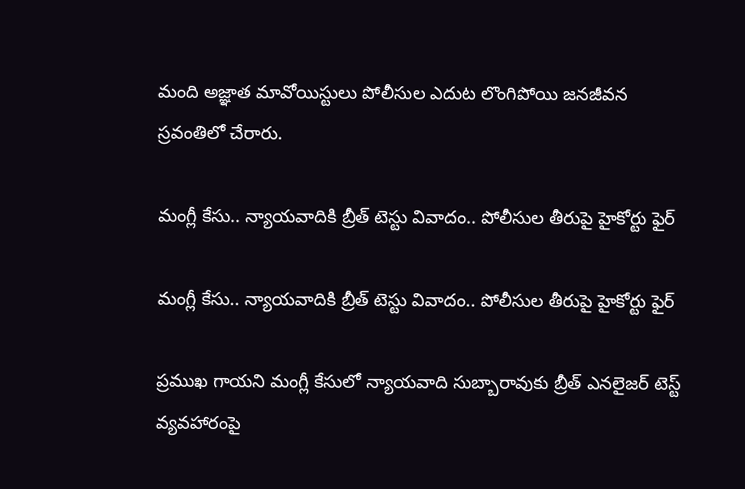మంది అజ్ఞాత మావోయిస్టులు పోలీసుల ఎదుట లొంగిపోయి జనజీవన స్రవంతిలో చేరారు.

మంగ్లీ కేసు.. న్యాయవాదికి బ్రీత్ టెస్టు వివాదం.. పోలీసుల తీరుపై హైకోర్టు ఫైర్

మంగ్లీ కేసు.. న్యాయవాదికి బ్రీత్ టెస్టు వివాదం.. పోలీసుల తీరుపై హైకోర్టు ఫైర్

ప్రముఖ గాయని మంగ్లీ కేసులో న్యాయవాది సుబ్బారావుకు బ్రీత్ ఎనలైజర్ టెస్ట్ వ్యవహారంపై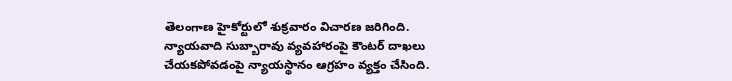తెలంగాణ హైకోర్టులో శుక్రవారం విచారణ జరిగింది. న్యాయవాది సుబ్బారావు వ్యవహారంపై కౌంటర్ దాఖలు చేయకపోవడంపై న్యాయస్థానం ఆగ్రహం వ్యక్తం చేసింది.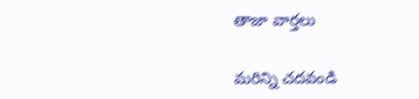తాజా వార్తలు

మరిన్ని చదవండి